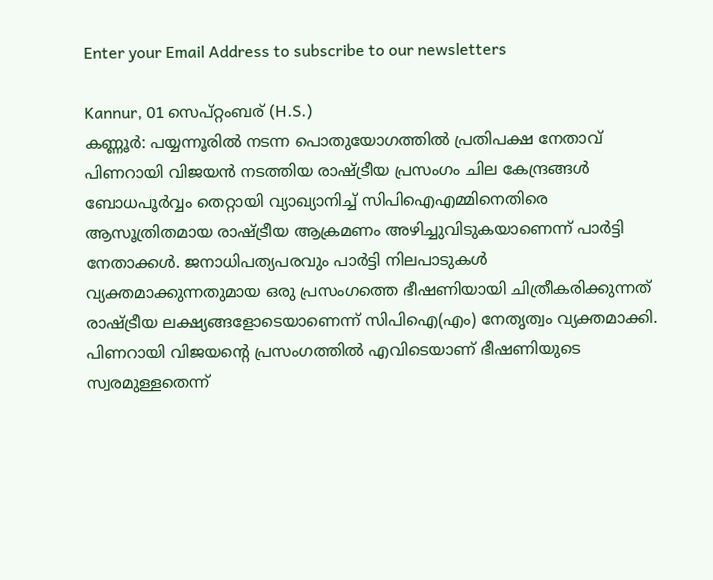Enter your Email Address to subscribe to our newsletters

Kannur, 01 സെപ്റ്റംബര് (H.S.)
കണ്ണൂർ: പയ്യന്നൂരിൽ നടന്ന പൊതുയോഗത്തിൽ പ്രതിപക്ഷ നേതാവ് പിണറായി വിജയൻ നടത്തിയ രാഷ്ട്രീയ പ്രസംഗം ചില കേന്ദ്രങ്ങൾ ബോധപൂർവ്വം തെറ്റായി വ്യാഖ്യാനിച്ച് സിപിഐഎമ്മിനെതിരെ ആസൂത്രിതമായ രാഷ്ട്രീയ ആക്രമണം അഴിച്ചുവിടുകയാണെന്ന് പാർട്ടി നേതാക്കൾ. ജനാധിപത്യപരവും പാർട്ടി നിലപാടുകൾ വ്യക്തമാക്കുന്നതുമായ ഒരു പ്രസംഗത്തെ ഭീഷണിയായി ചിത്രീകരിക്കുന്നത് രാഷ്ട്രീയ ലക്ഷ്യങ്ങളോടെയാണെന്ന് സിപിഐ(എം) നേതൃത്വം വ്യക്തമാക്കി.
പിണറായി വിജയന്റെ പ്രസംഗത്തിൽ എവിടെയാണ് ഭീഷണിയുടെ സ്വരമുള്ളതെന്ന്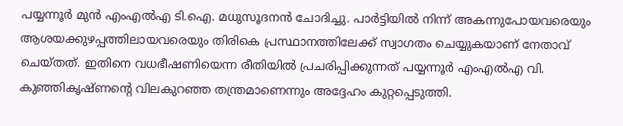പയ്യന്നൂർ മുൻ എംഎൽഎ ടി.ഐ. മധുസൂദനൻ ചോദിച്ചു. പാർട്ടിയിൽ നിന്ന് അകന്നുപോയവരെയും ആശയക്കുഴപ്പത്തിലായവരെയും തിരികെ പ്രസ്ഥാനത്തിലേക്ക് സ്വാഗതം ചെയ്യുകയാണ് നേതാവ് ചെയ്തത്. ഇതിനെ വധഭീഷണിയെന്ന രീതിയിൽ പ്രചരിപ്പിക്കുന്നത് പയ്യന്നൂർ എംഎൽഎ വി. കുഞ്ഞികൃഷ്ണന്റെ വിലകുറഞ്ഞ തന്ത്രമാണെന്നും അദ്ദേഹം കുറ്റപ്പെടുത്തി.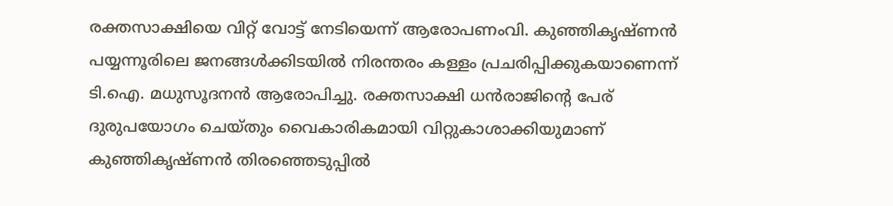രക്തസാക്ഷിയെ വിറ്റ് വോട്ട് നേടിയെന്ന് ആരോപണംവി. കുഞ്ഞികൃഷ്ണൻ പയ്യന്നൂരിലെ ജനങ്ങൾക്കിടയിൽ നിരന്തരം കള്ളം പ്രചരിപ്പിക്കുകയാണെന്ന് ടി.ഐ. മധുസൂദനൻ ആരോപിച്ചു. രക്തസാക്ഷി ധൻരാജിന്റെ പേര് ദുരുപയോഗം ചെയ്തും വൈകാരികമായി വിറ്റുകാശാക്കിയുമാണ് കുഞ്ഞികൃഷ്ണൻ തിരഞ്ഞെടുപ്പിൽ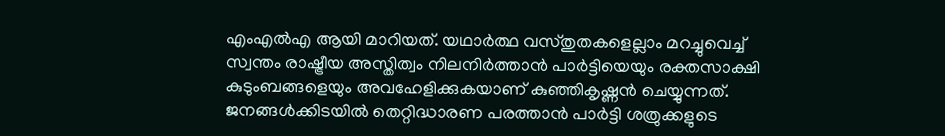എംഎൽഎ ആയി മാറിയത്. യഥാർത്ഥ വസ്തുതകളെല്ലാം മറച്ചുവെച്ച് സ്വന്തം രാഷ്ട്രീയ അസ്തിത്വം നിലനിർത്താൻ പാർട്ടിയെയും രക്തസാക്ഷി കുടുംബങ്ങളെയും അവഹേളിക്കുകയാണ് കുഞ്ഞികൃഷ്ണൻ ചെയ്യുന്നത്. ജനങ്ങൾക്കിടയിൽ തെറ്റിദ്ധാരണ പരത്താൻ പാർട്ടി ശത്രുക്കളുടെ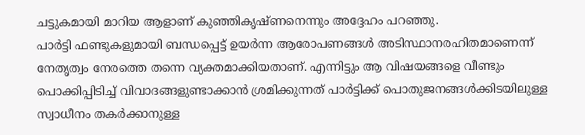ചട്ടുകമായി മാറിയ ആളാണ് കുഞ്ഞികൃഷ്ണനെന്നും അദ്ദേഹം പറഞ്ഞു.
പാർട്ടി ഫണ്ടുകളുമായി ബന്ധപ്പെട്ട് ഉയർന്ന ആരോപണങ്ങൾ അടിസ്ഥാനരഹിതമാണെന്ന് നേതൃത്വം നേരത്തെ തന്നെ വ്യക്തമാക്കിയതാണ്. എന്നിട്ടും ആ വിഷയങ്ങളെ വീണ്ടും പൊക്കിപ്പിടിച്ച് വിവാദങ്ങളുണ്ടാക്കാൻ ശ്രമിക്കുന്നത് പാർട്ടിക്ക് പൊതുജനങ്ങൾക്കിടയിലുള്ള സ്വാധീനം തകർക്കാനുള്ള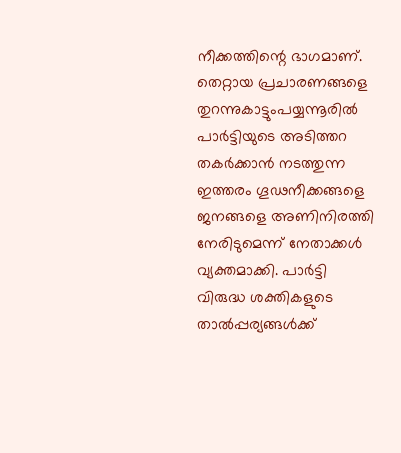നീക്കത്തിന്റെ ഭാഗമാണ്.
തെറ്റായ പ്രചാരണങ്ങളെ തുറന്നുകാട്ടുംപയ്യന്നൂരിൽ പാർട്ടിയുടെ അടിത്തറ തകർക്കാൻ നടത്തുന്ന ഇത്തരം ഗൂഢനീക്കങ്ങളെ ജനങ്ങളെ അണിനിരത്തി നേരിടുമെന്ന് നേതാക്കൾ വ്യക്തമാക്കി. പാർട്ടി വിരുദ്ധ ശക്തികളുടെ താൽപ്പര്യങ്ങൾക്ക്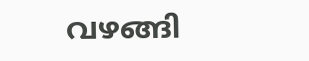വഴങ്ങി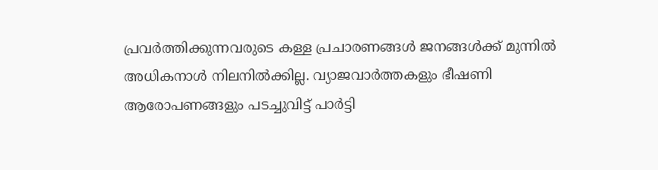പ്രവർത്തിക്കുന്നവരുടെ കള്ള പ്രചാരണങ്ങൾ ജനങ്ങൾക്ക് മുന്നിൽ അധികനാൾ നിലനിൽക്കില്ല. വ്യാജവാർത്തകളും ഭീഷണി ആരോപണങ്ങളും പടച്ചുവിട്ട് പാർട്ടി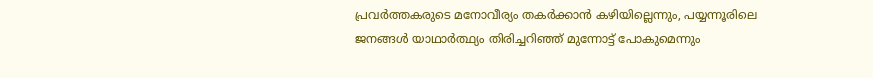പ്രവർത്തകരുടെ മനോവീര്യം തകർക്കാൻ കഴിയില്ലെന്നും, പയ്യന്നൂരിലെ ജനങ്ങൾ യാഥാർത്ഥ്യം തിരിച്ചറിഞ്ഞ് മുന്നോട്ട് പോകുമെന്നും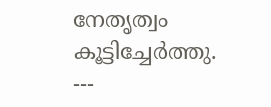നേതൃത്വം കൂട്ടിച്ചേർത്തു.
---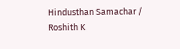Hindusthan Samachar / Roshith K